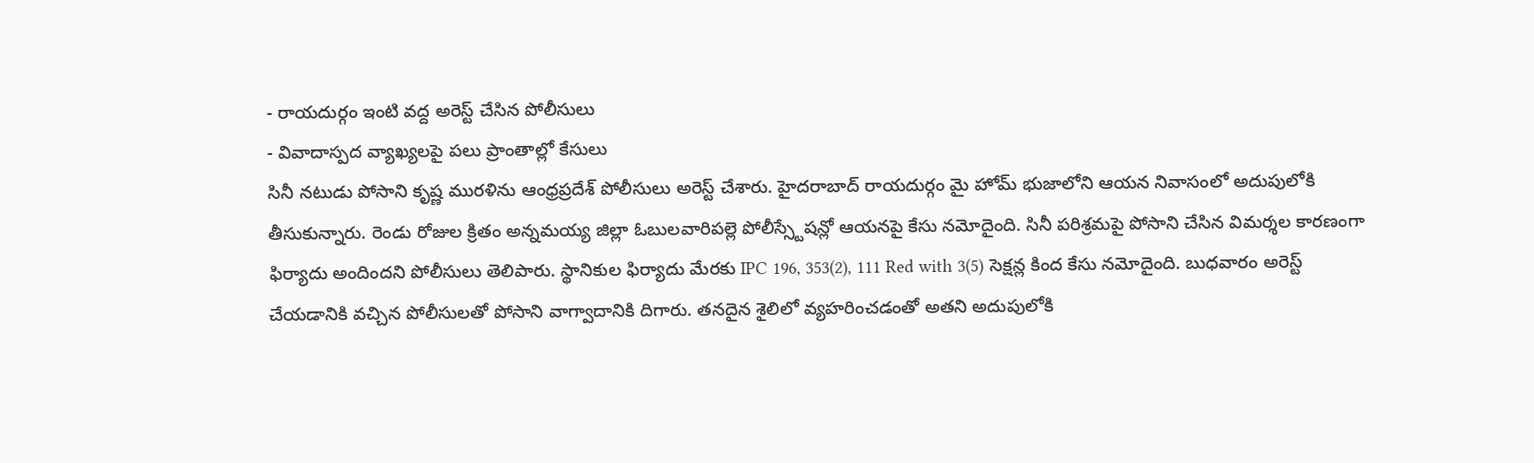- రాయదుర్గం ఇంటి వద్ద అరెస్ట్ చేసిన పోలీసులు
- వివాదాస్పద వ్యాఖ్యలపై పలు ప్రాంతాల్లో కేసులు
సినీ నటుడు పోసాని కృష్ణ మురళిను ఆంధ్రప్రదేశ్ పోలీసులు అరెస్ట్ చేశారు. హైదరాబాద్ రాయదుర్గం మై హోమ్ భుజాలోని ఆయన నివాసంలో అదుపులోకి తీసుకున్నారు. రెండు రోజుల క్రితం అన్నమయ్య జిల్లా ఓబులవారిపల్లె పోలీస్స్టేషన్లో ఆయనపై కేసు నమోదైంది. సినీ పరిశ్రమపై పోసాని చేసిన విమర్శల కారణంగా ఫిర్యాదు అందిందని పోలీసులు తెలిపారు. స్థానికుల ఫిర్యాదు మేరకు IPC 196, 353(2), 111 Red with 3(5) సెక్షన్ల కింద కేసు నమోదైంది. బుధవారం అరెస్ట్ చేయడానికి వచ్చిన పోలీసులతో పోసాని వాగ్వాదానికి దిగారు. తనదైన శైలిలో వ్యహరించడంతో అతని అదుపులోకి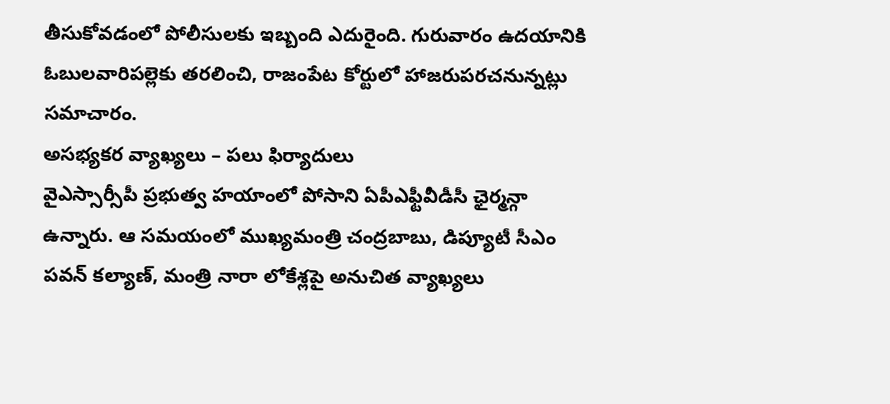తీసుకోవడంలో పోలీసులకు ఇబ్బంది ఎదురైంది. గురువారం ఉదయానికి ఓబులవారిపల్లెకు తరలించి, రాజంపేట కోర్టులో హాజరుపరచనున్నట్లు సమాచారం.
అసభ్యకర వ్యాఖ్యలు – పలు ఫిర్యాదులు
వైఎస్సార్సీపీ ప్రభుత్వ హయాంలో పోసాని ఏపీఎఫ్టీవీడీసీ ఛైర్మన్గా ఉన్నారు. ఆ సమయంలో ముఖ్యమంత్రి చంద్రబాబు, డిప్యూటీ సీఎం పవన్ కల్యాణ్, మంత్రి నారా లోకేశ్లపై అనుచిత వ్యాఖ్యలు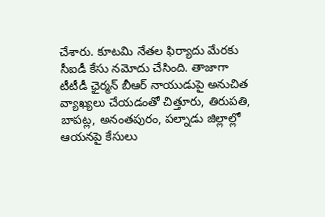చేశారు. కూటమి నేతల ఫిర్యాదు మేరకు సీఐడీ కేసు నమోదు చేసింది. తాజాగా టీటీడీ ఛైర్మన్ బీఆర్ నాయుడుపై అనుచిత వ్యాఖ్యలు చేయడంతో చిత్తూరు, తిరుపతి, బాపట్ల, అనంతపురం, పల్నాడు జిల్లాల్లో ఆయనపై కేసులు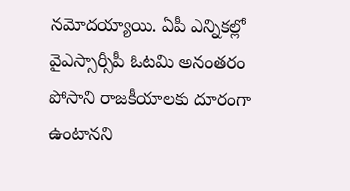నమోదయ్యాయి. ఏపీ ఎన్నికల్లో వైఎస్సార్సీపీ ఓటమి అనంతరం పోసాని రాజకీయాలకు దూరంగా ఉంటానని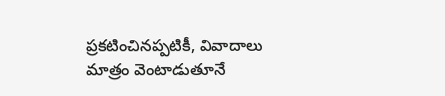ప్రకటించినప్పటికీ, వివాదాలు మాత్రం వెంటాడుతూనే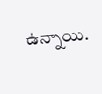ఉన్నాయి.